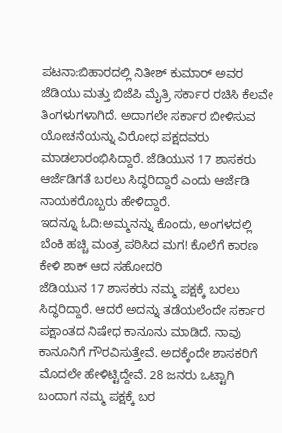ಪಟನಾ:ಬಿಹಾರದಲ್ಲಿ ನಿತೀಶ್ ಕುಮಾರ್ ಅವರ ಜೆಡಿಯು ಮತ್ತು ಬಿಜೆಪಿ ಮೈತ್ರಿ ಸರ್ಕಾರ ರಚಿಸಿ ಕೆಲವೇ ತಿಂಗಳುಗಳಾಗಿದೆ. ಅದಾಗಲೇ ಸರ್ಕಾರ ಬೀಳಿಸುವ ಯೋಚನೆಯನ್ನು ವಿರೋಧ ಪಕ್ಷದವರು ಮಾಡಲಾರಂಭಿಸಿದ್ದಾರೆ. ಜೆಡಿಯುನ 17 ಶಾಸಕರು ಆರ್ಜೆಡಿಗತೆ ಬರಲು ಸಿದ್ಧರಿದ್ದಾರೆ ಎಂದು ಆರ್ಜೆಡಿ ನಾಯಕರೊಬ್ಬರು ಹೇಳಿದ್ದಾರೆ.
ಇದನ್ನೂ ಓದಿ:ಅಮ್ಮನನ್ನು ಕೊಂದು, ಅಂಗಳದಲ್ಲಿ ಬೆಂಕಿ ಹಚ್ಚಿ ಮಂತ್ರ ಪಠಿಸಿದ ಮಗ! ಕೊಲೆಗೆ ಕಾರಣ ಕೇಳಿ ಶಾಕ್ ಆದ ಸಹೋದರಿ
ಜೆಡಿಯುನ 17 ಶಾಸಕರು ನಮ್ಮ ಪಕ್ಷಕ್ಕೆ ಬರಲು ಸಿದ್ಧರಿದ್ದಾರೆ. ಆದರೆ ಅದನ್ನು ತಡೆಯಲೆಂದೇ ಸರ್ಕಾರ ಪಕ್ಷಾಂತದ ನಿಷೇಧ ಕಾನೂನು ಮಾಡಿದೆ. ನಾವು ಕಾನೂನಿಗೆ ಗೌರವಿಸುತ್ತೇವೆ. ಅದಕ್ಕೆಂದೇ ಶಾಸಕರಿಗೆ ಮೊದಲೇ ಹೇಳಿಟ್ಟಿದ್ದೇವೆ. 28 ಜನರು ಒಟ್ಟಾಗಿ ಬಂದಾಗ ನಮ್ಮ ಪಕ್ಷಕ್ಕೆ ಬರ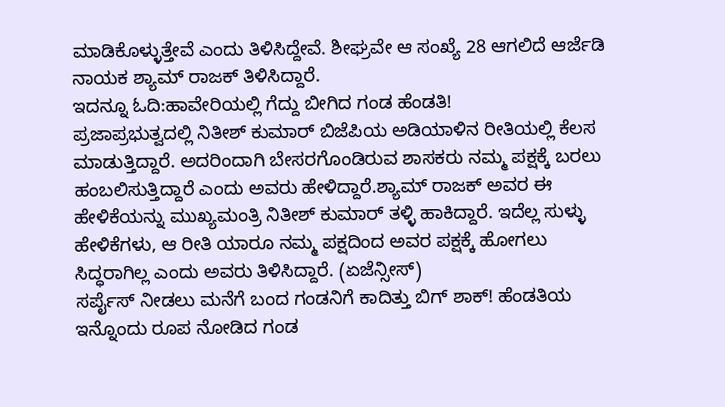ಮಾಡಿಕೊಳ್ಳುತ್ತೇವೆ ಎಂದು ತಿಳಿಸಿದ್ದೇವೆ. ಶೀಘ್ರವೇ ಆ ಸಂಖ್ಯೆ 28 ಆಗಲಿದೆ ಆರ್ಜೆಡಿ ನಾಯಕ ಶ್ಯಾಮ್ ರಾಜಕ್ ತಿಳಿಸಿದ್ದಾರೆ.
ಇದನ್ನೂ ಓದಿ:ಹಾವೇರಿಯಲ್ಲಿ ಗೆದ್ದು ಬೀಗಿದ ಗಂಡ ಹೆಂಡತಿ!
ಪ್ರಜಾಪ್ರಭುತ್ವದಲ್ಲಿ ನಿತೀಶ್ ಕುಮಾರ್ ಬಿಜೆಪಿಯ ಅಡಿಯಾಳಿನ ರೀತಿಯಲ್ಲಿ ಕೆಲಸ ಮಾಡುತ್ತಿದ್ದಾರೆ. ಅದರಿಂದಾಗಿ ಬೇಸರಗೊಂಡಿರುವ ಶಾಸಕರು ನಮ್ಮ ಪಕ್ಷಕ್ಕೆ ಬರಲು ಹಂಬಲಿಸುತ್ತಿದ್ದಾರೆ ಎಂದು ಅವರು ಹೇಳಿದ್ದಾರೆ.ಶ್ಯಾಮ್ ರಾಜಕ್ ಅವರ ಈ ಹೇಳಿಕೆಯನ್ನು ಮುಖ್ಯಮಂತ್ರಿ ನಿತೀಶ್ ಕುಮಾರ್ ತಳ್ಳಿ ಹಾಕಿದ್ದಾರೆ. ಇದೆಲ್ಲ ಸುಳ್ಳು ಹೇಳಿಕೆಗಳು, ಆ ರೀತಿ ಯಾರೂ ನಮ್ಮ ಪಕ್ಷದಿಂದ ಅವರ ಪಕ್ಷಕ್ಕೆ ಹೋಗಲು ಸಿದ್ಧರಾಗಿಲ್ಲ ಎಂದು ಅವರು ತಿಳಿಸಿದ್ದಾರೆ. (ಏಜೆನ್ಸೀಸ್)
ಸರ್ಪೈಸ್ ನೀಡಲು ಮನೆಗೆ ಬಂದ ಗಂಡನಿಗೆ ಕಾದಿತ್ತು ಬಿಗ್ ಶಾಕ್! ಹೆಂಡತಿಯ ಇನ್ನೊಂದು ರೂಪ ನೋಡಿದ ಗಂಡ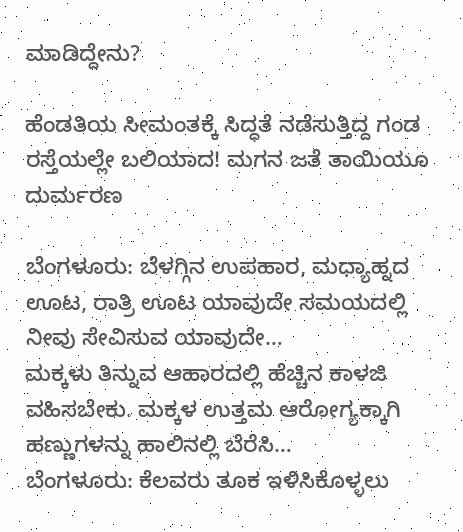ಮಾಡಿದ್ದೇನು?

ಹೆಂಡತಿಯ ಸೀಮಂತಕ್ಕೆ ಸಿದ್ಧತೆ ನಡೆಸುತ್ತಿದ್ದ ಗಂಡ ರಸ್ತೆಯಲ್ಲೇ ಬಲಿಯಾದ! ಮಗನ ಜತೆ ತಾಯಿಯೂ ದುರ್ಮರಣ

ಬೆಂಗಳೂರು: ಬೆಳಗ್ಗಿನ ಉಪಹಾರ, ಮಧ್ಯಾಹ್ನದ ಊಟ, ರಾತ್ರಿ ಊಟ ಯಾವುದೇ ಸಮಯದಲ್ಲಿ ನೀವು ಸೇವಿಸುವ ಯಾವುದೇ…
ಮಕ್ಕಳು ತಿನ್ನುವ ಆಹಾರದಲ್ಲಿ ಹೆಚ್ಚಿನ ಕಾಳಜಿ ವಹಿಸಬೇಕು. ಮಕ್ಕಳ ಉತ್ತಮ ಆರೋಗ್ಯಕ್ಕಾಗಿ ಹಣ್ಣುಗಳನ್ನು ಹಾಲಿನಲ್ಲಿ ಬೆರೆಸಿ…
ಬೆಂಗಳೂರು: ಕೆಲವರು ತೂಕ ಇಳಿಸಿಕೊಳ್ಳಲು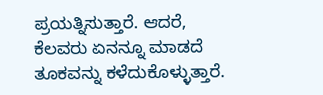ಪ್ರಯತ್ನಿಸುತ್ತಾರೆ. ಆದರೆ, ಕೆಲವರು ಏನನ್ನೂ ಮಾಡದೆ ತೂಕವನ್ನು ಕಳೆದುಕೊಳ್ಳುತ್ತಾರೆ.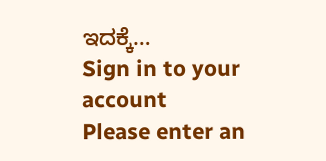ಇದಕ್ಕೆ…
Sign in to your account
Please enter an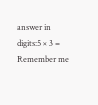answer in digits:5 × 3 =
Remember me